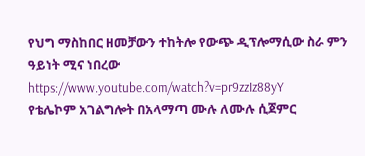የህግ ማስከበር ዘመቻውን ተከትሎ የውጭ ዲፕሎማሲው ስራ ምን ዓይነት ሚና ነበረው
https://www.youtube.com/watch?v=pr9zzIz88yY
የቴሌኮም አገልግሎት በአላማጣ ሙሉ ለሙሉ ሲጀምር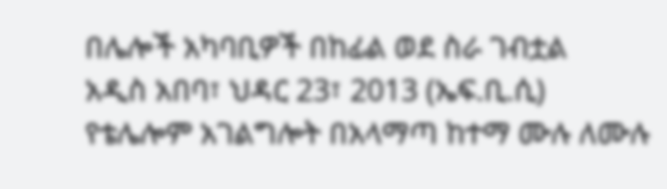በሌሎች አካባቢዎች በከፊል ወደ ስራ ገብቷል
አዲስ አበባ፣ ህዳር 23፣ 2013 (ኤፍ.ቢ.ሲ) የቴሌሎም አገልግሎት በአላማጣ ከተማ ሙሉ ለሙሉ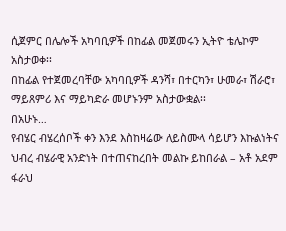ሲጀምር በሌሎች አካባቢዎች በከፊል መጀመሩን ኢትዮ ቴሌኮም አስታወቀ፡፡
በከፊል የተጀመረባቸው አካባቢዎች ዳንሻ፣ በተርካን፣ ሁመራ፣ ሽራሮ፣ ማይጸምሪ እና ማይካድራ መሆኑንም አስታውቋል፡፡
በአሁኑ…
የብሄር ብሄረሰቦች ቀን እንደ እስከዛሬው ለይስሙላ ሳይሆን እኩልነትና ህብረ ብሄራዊ አንድነት በተጠናከረበት መልኩ ይከበራል – አቶ አደም ፋራህ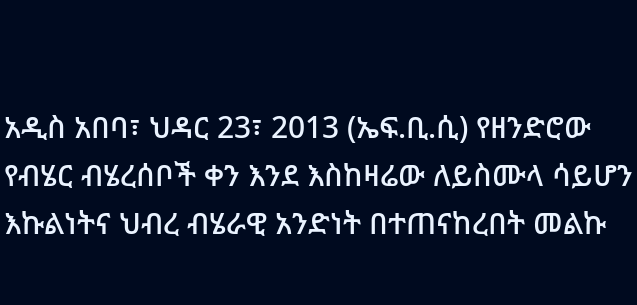አዲስ አበባ፣ ህዳር 23፣ 2013 (ኤፍ.ቢ.ሲ) የዘንድሮው የብሄር ብሄረሰቦች ቀን እንደ እስከዛሬው ለይስሙላ ሳይሆን እኩልነትና ህብረ ብሄራዊ አንድነት በተጠናከረበት መልኩ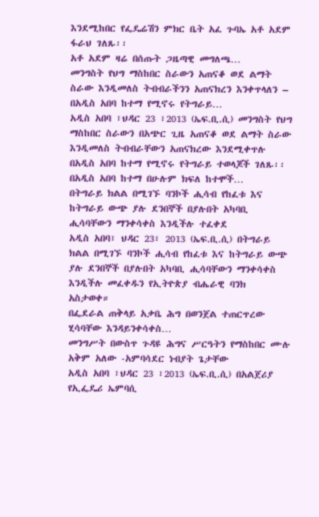እንደሚከበር የፌዴሬሽን ምክር ቤት አፈ ጉባኤ አቶ አደም ፋራህ ገለጹ፡፡
አቶ አደም ዛሬ በሰጡት ጋዜጣዊ መግለጫ…
መንግስት የህግ ማስከበር ስራውን አጠናቆ ወደ ልማት ስራው እንዲመለስ ትብብራችንን አጠናክረን እንቀጥላለን – በአዲስ አበባ ከተማ የሚኖሩ የትግራይ…
አዲስ አበባ ፣ህዳር 23 ፣2013 (ኤፍ.ቢ.ሲ) መንግስት የህግ ማስከበር ስራውን በአጭር ጊዜ አጠናቆ ወደ ልማት ስራው እንዲመለስ ትብብራቸውን አጠናክረው እንደሚቀጥሉ በአዲስ አበባ ከተማ የሚኖሩ የትግራይ ተወላጆች ገለጹ፡፡
በአዲስ አበባ ከተማ በሁሉም ክፍለ ከተሞች…
በትግራይ ክልል በሚገኙ ባንኮች ሒሳብ የከፈቱ እና ከትግራይ ውጭ ያሉ ደንበኞች በያሉበት አካባቢ ሒሳባቸውን ማንቀሳቀስ እንዲችሉ ተፈቀደ
አዲስ አበባ፣ ህዳር 23፣ 2013 (ኤፍ.ቢ.ሲ) በትግራይ ክልል በሚገኙ ባንኮች ሒሳብ የከፈቱ እና ከትግራይ ውጭ ያሉ ደንበኞች በያሉበት አካባቢ ሒሳባቸውን ማንቀሳቀስ እንዲችሉ መፈቀዱን የኢትዮጵያ ብሔራዊ ባንክ አስታወቀ።
በፌደራል ጠቅላይ አቃቤ ሕግ በወንጀል ተጠርጥረው ሂሳባቸው እንዳይንቀሳቀስ…
መንግሥት በውስጥ ጉዳዩ ሕግና ሥርዓትን የማስከበር ሙሉ አቅም አለው -አምባሳደር ነብያት ጌታቸው
አዲስ አበባ ፣ህዳር 23 ፣2013 (ኤፍ.ቢ.ሲ) በአልጀሪያ የኢፌዴሪ ኤምባሲ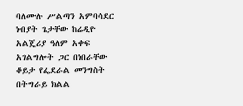ባለሙሉ ሥልጣን አምባሳደር ነብያት ጌታቸው ከሬዲዮ አልጄሪያ ዓለም አቀፍ አገልግሎት ጋር በነበራቸው ቆይታ የፌደራል መንግስት በትግራይ ክልል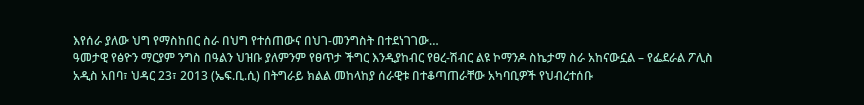እየሰራ ያለው ህግ የማስከበር ስራ በህግ የተሰጠውና በህገ-መንግስት በተደነገገው…
ዓመታዊ የፅዮን ማርያም ንግስ በዓልን ህዝቡ ያለምንም የፀጥታ ችግር እንዲያከብር የፀረ-ሽብር ልዩ ኮማንዶ ስኬታማ ስራ አከናውኗል – የፌደራል ፖሊስ
አዲስ አበባ፣ ህዳር 23፣ 2013 (ኤፍ.ቢ.ሲ) በትግራይ ክልል መከላከያ ሰራዊቱ በተቆጣጠራቸው አካባቢዎች የህብረተሰቡ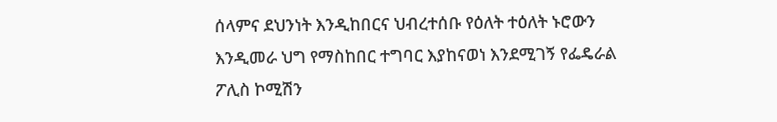ሰላምና ደህንነት እንዲከበርና ህብረተሰቡ የዕለት ተዕለት ኑሮውን እንዲመራ ህግ የማስከበር ተግባር እያከናወነ እንደሚገኝ የፌዴራል ፖሊስ ኮሚሽን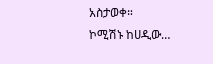አስታወቀ።
ኮሚሽኑ ከሀዲው…